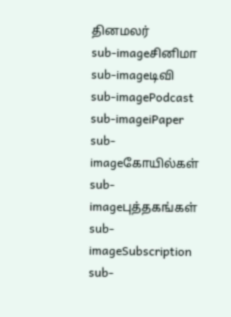தினமலர்
sub-imageசினிமா
sub-imageடிவி
sub-imagePodcast
sub-imageiPaper
sub-imageகோயில்கள்
sub-imageபுத்தகங்கள்
sub-imageSubscription
sub-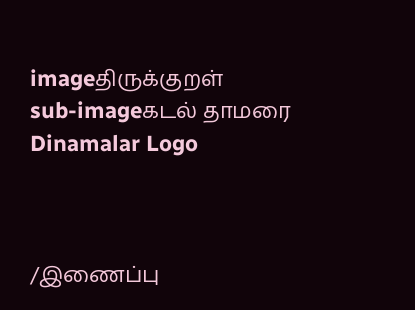imageதிருக்குறள்
sub-imageகடல் தாமரை
Dinamalar Logo



/இணைப்பு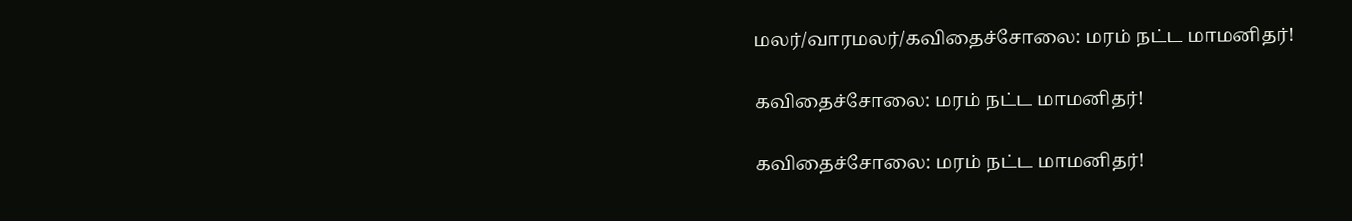மலர்/வாரமலர்/கவிதைச்சோலை: மரம் நட்ட மாமனிதர்!

கவிதைச்சோலை: மரம் நட்ட மாமனிதர்!

கவிதைச்சோலை: மரம் நட்ட மாமனிதர்!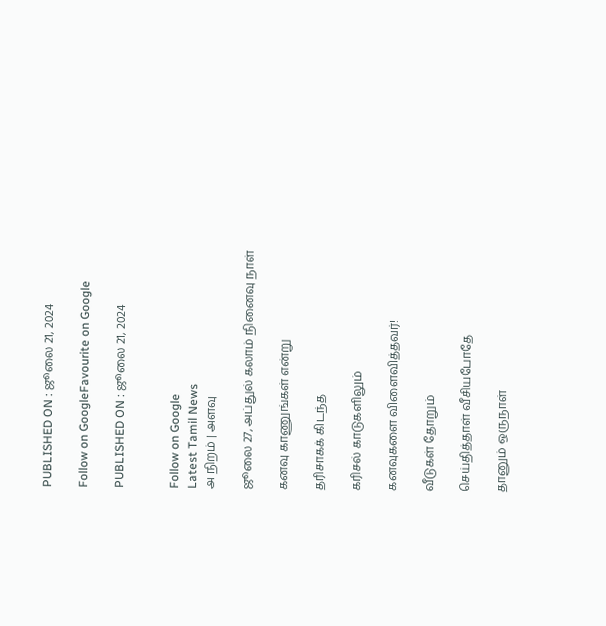PUBLISHED ON : ஜூலை 21, 2024

Follow on GoogleFavourite on Google

PUBLISHED ON : ஜூலை 21, 2024


Follow on Google
Latest Tamil News
அ நிறம் | அளவு

ஜூலை 27, அப்துல் கலாம் நினைவு நாள்

கனவு காணுங்கள் என்று

தரிசாகக் கிடந்த

கரிசல் காடுகளிலும்

கனவுகளை விளைவித்தவர்!

வீடுகள் தோறும்

செய்தித்தாள் வீசியபோதே

தானும் ஒருநாள்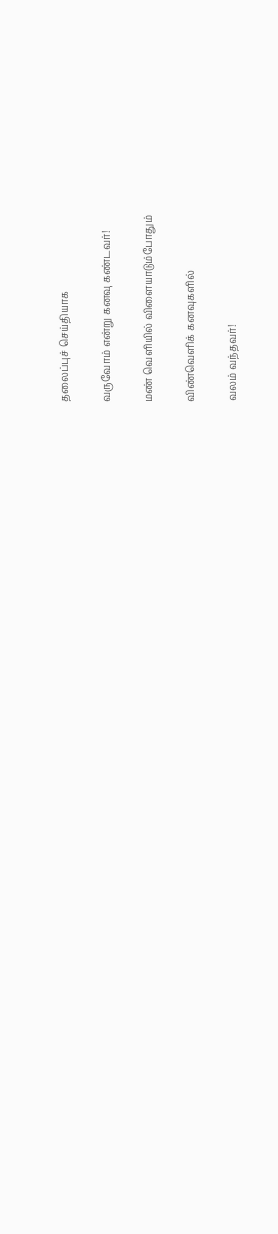தலைப்புச் செய்தியாக

வருவோம் என்று கனவு கண்டவர்!

மண் வெளியில் விளையாடும்போதும்

விண்வெளிக் கனவுகளில்

வலம் வந்தவர்!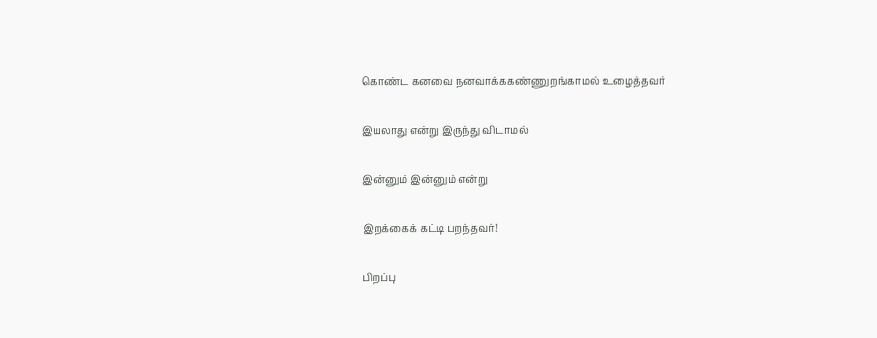கொண்ட கனவை நனவாக்ககண்ணுறங்காமல் உழைத்தவர்

இயலாது என்று இருந்து விடாமல்

இன்னும் இன்னும் என்று

இறக்கைக் கட்டி பறந்தவர்!

பிறப்பு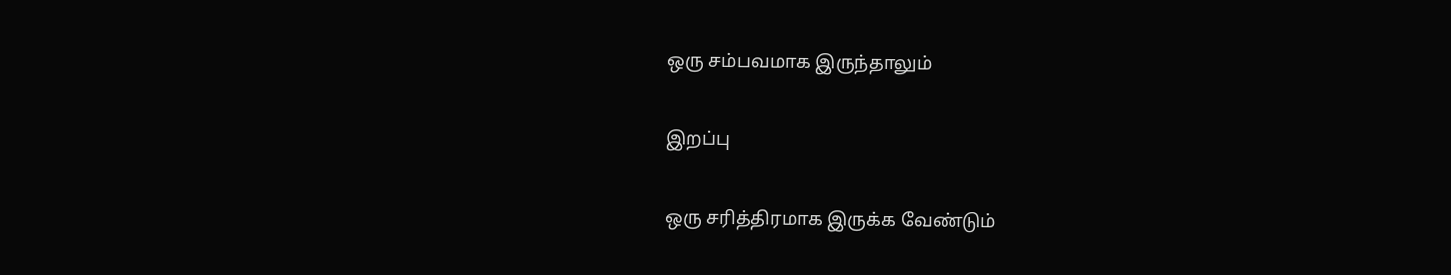ஒரு சம்பவமாக இருந்தாலும்

இறப்பு

ஒரு சரித்திரமாக இருக்க வேண்டும்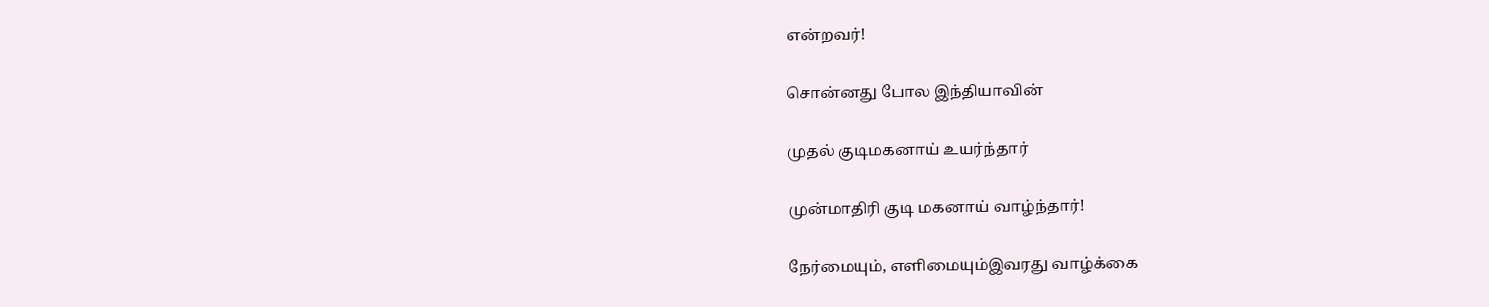என்றவர்!

சொன்னது போல இந்தியாவின்

முதல் குடிமகனாய் உயர்ந்தார்

முன்மாதிரி குடி மகனாய் வாழ்ந்தார்!

நேர்மையும், எளிமையும்இவரது வாழ்க்கை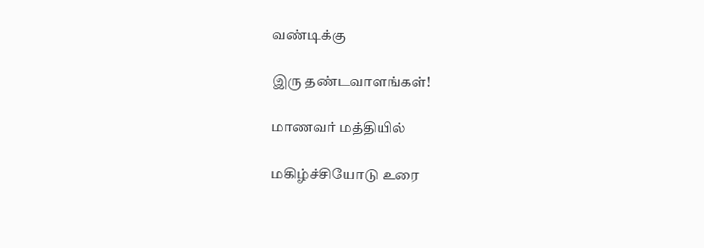வண்டிக்கு

இரு தண்டவாளங்கள்!

மாணவர் மத்தியில்

மகிழ்ச்சியோடு உரை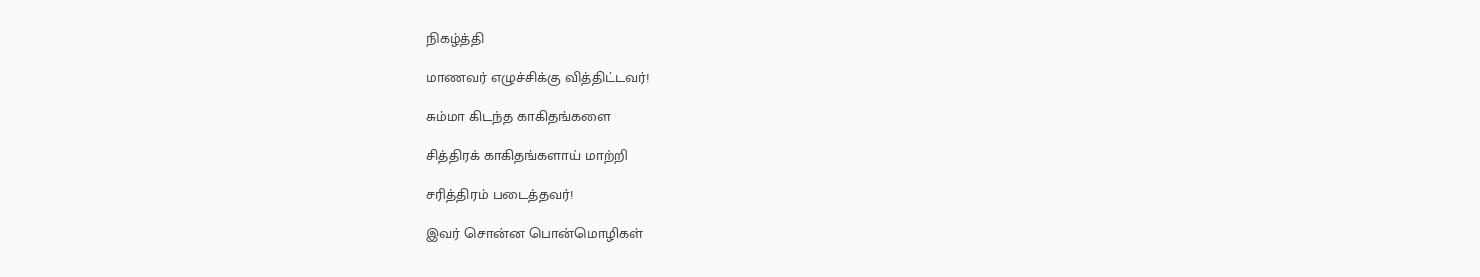நிகழ்த்தி

மாணவர் எழுச்சிக்கு வித்திட்டவர்!

சும்மா கிடந்த காகிதங்களை

சித்திரக் காகிதங்களாய் மாற்றி

சரித்திரம் படைத்தவர்!

இவர் சொன்ன பொன்மொழிகள்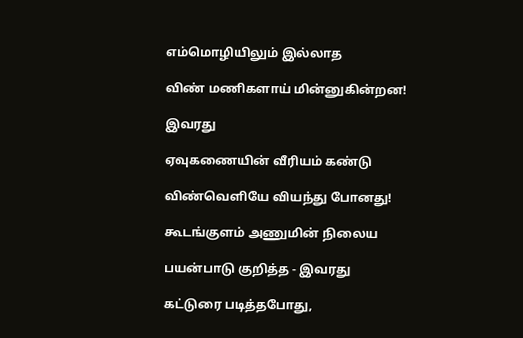எம்மொழியிலும் இல்லாத

விண் மணிகளாய் மின்னுகின்றன!

இவரது

ஏவுகணையின் வீரியம் கண்டு

விண்வெளியே வியந்து போனது!

கூடங்குளம் அணுமின் நிலைய

பயன்பாடு குறித்த - இவரது

கட்டுரை படித்தபோது,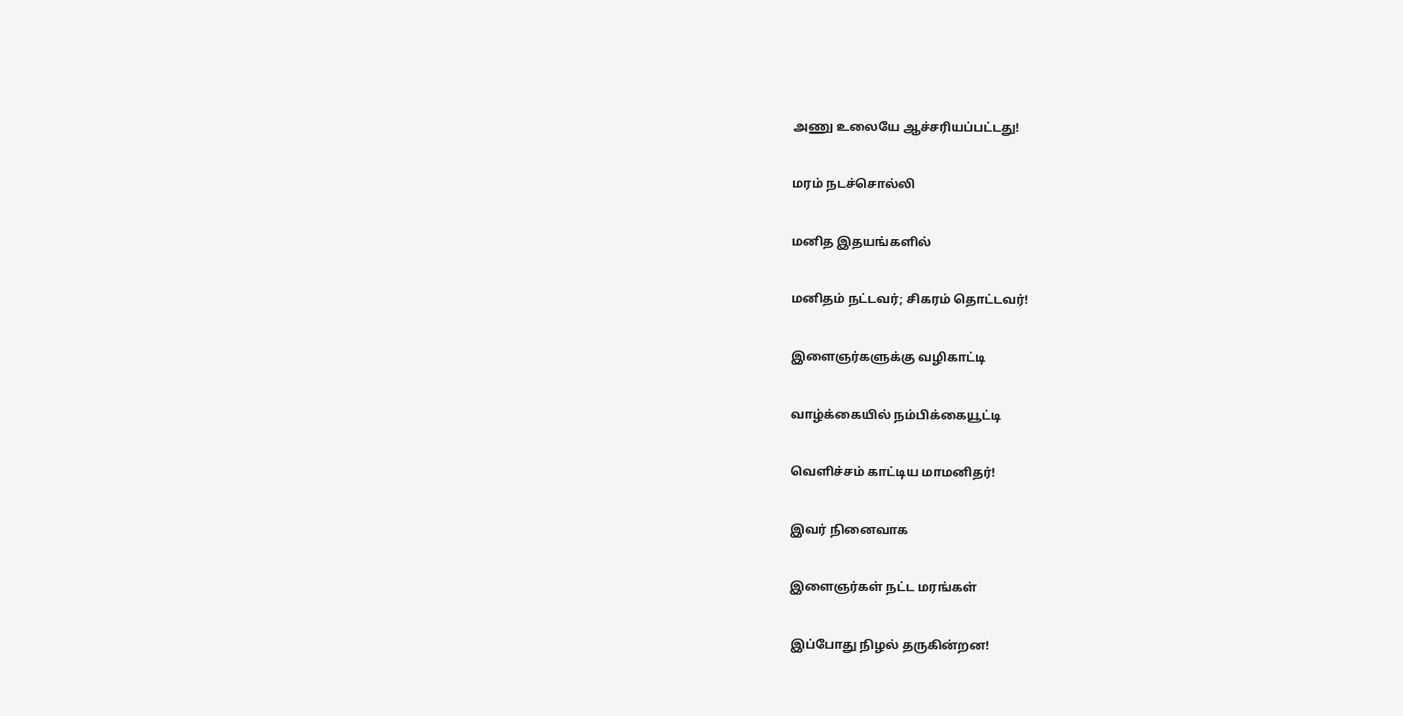அணு உலையே ஆச்சரியப்பட்டது!

மரம் நடச்சொல்லி

மனித இதயங்களில்

மனிதம் நட்டவர்; சிகரம் தொட்டவர்!

இளைஞர்களுக்கு வழிகாட்டி

வாழ்க்கையில் நம்பிக்கையூட்டி

வெளிச்சம் காட்டிய மாமனிதர்!

இவர் நினைவாக

இளைஞர்கள் நட்ட மரங்கள்

இப்போது நிழல் தருகின்றன!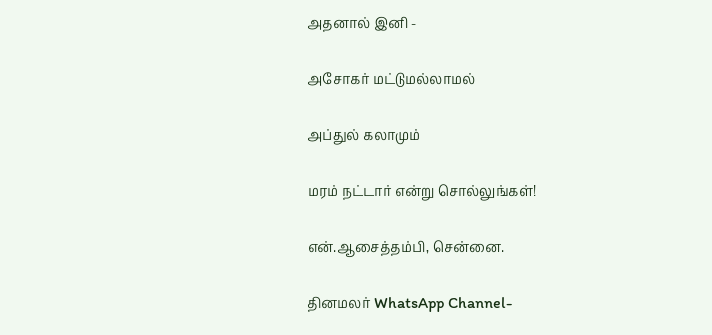அதனால் இனி -

அசோகர் மட்டுமல்லாமல்

அப்துல் கலாமும்

மரம் நட்டார் என்று சொல்லுங்கள்!

என்.ஆசைத்தம்பி, சென்னை.

தினமலர் WhatsApp Channel-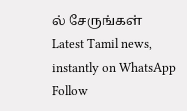ல் சேருங்கள்
Latest Tamil news, instantly on WhatsApp
Follow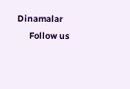Dinamalar
      Follow us